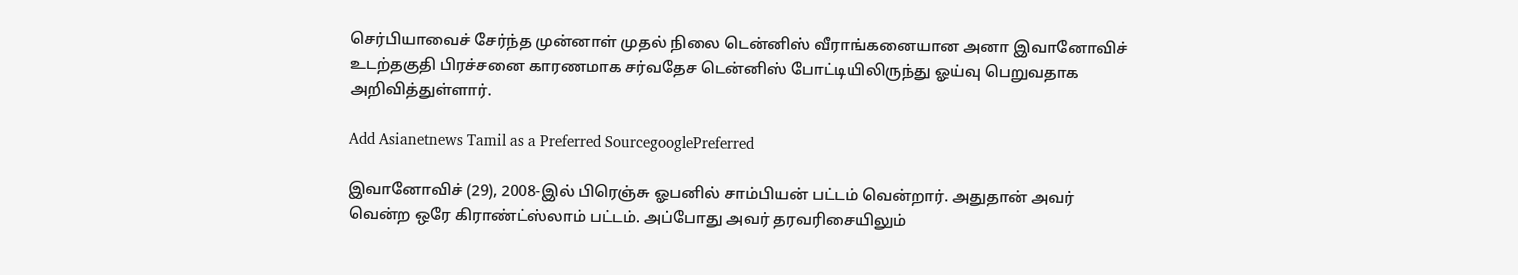செர்பியாவைச் சேர்ந்த முன்னாள் முதல் நிலை டென்னிஸ் வீராங்கனையான அனா இவானோவிச் உடற்தகுதி பிரச்சனை காரணமாக சர்வதேச டென்னிஸ் போட்டியிலிருந்து ஓய்வு பெறுவதாக அறிவித்துள்ளார்.

Add Asianetnews Tamil as a Preferred SourcegooglePreferred

இவானோவிச் (29), 2008-இல் பிரெஞ்சு ஓபனில் சாம்பியன் பட்டம் வென்றார். அதுதான் அவர் வென்ற ஒரே கிராண்ட்ஸ்லாம் பட்டம். அப்போது அவர் தரவரிசையிலும்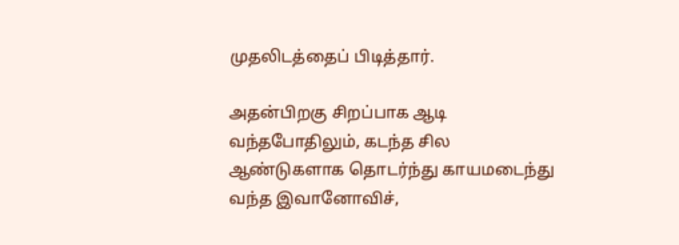முதலிடத்தைப் பிடித்தார்.

அதன்பிறகு சிறப்பாக ஆடி வந்தபோதிலும், கடந்த சில ஆண்டுகளாக தொடர்ந்து காயமடைந்து வந்த இவானோவிச்,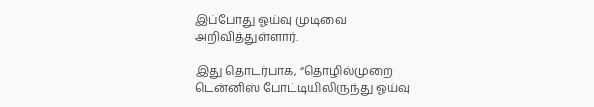இப்போது ஓய்வு முடிவை அறிவித்துள்ளார்.

இது தொடர்பாக, “தொழில்முறை டென்னிஸ் போட்டியிலிருந்து ஓய்வு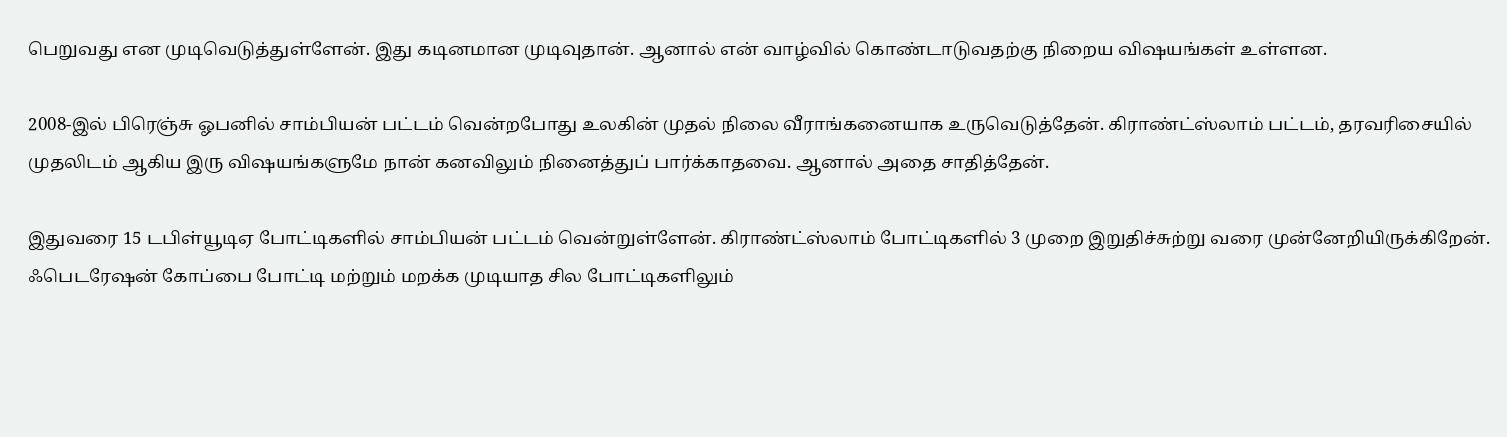பெறுவது என முடிவெடுத்துள்ளேன். இது கடினமான முடிவுதான். ஆனால் என் வாழ்வில் கொண்டாடுவதற்கு நிறைய விஷயங்கள் உள்ளன.

2008-இல் பிரெஞ்சு ஓபனில் சாம்பியன் பட்டம் வென்றபோது உலகின் முதல் நிலை வீராங்கனையாக உருவெடுத்தேன். கிராண்ட்ஸ்லாம் பட்டம், தரவரிசையில் முதலிடம் ஆகிய இரு விஷயங்களுமே நான் கனவிலும் நினைத்துப் பார்க்காதவை. ஆனால் அதை சாதித்தேன்.

இதுவரை 15 டபிள்யூடிஏ போட்டிகளில் சாம்பியன் பட்டம் வென்றுள்ளேன். கிராண்ட்ஸ்லாம் போட்டிகளில் 3 முறை இறுதிச்சுற்று வரை முன்னேறியிருக்கிறேன். ஃபெடரேஷன் கோப்பை போட்டி மற்றும் மறக்க முடியாத சில போட்டிகளிலும்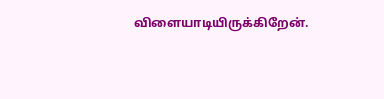விளையாடியிருக்கிறேன்.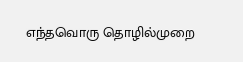எந்தவொரு தொழில்முறை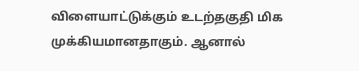விளையாட்டுக்கும் உடற்தகுதி மிக முக்கியமானதாகும். ஆனால்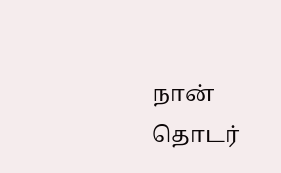நான் தொடர்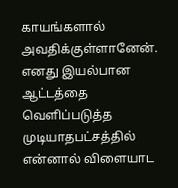காயங்களால் அவதிக்குள்ளானேன். எனது இயல்பான ஆட்டத்தை வெளிப்படுத்த முடியாதபட்சத்தில் என்னால் விளையாட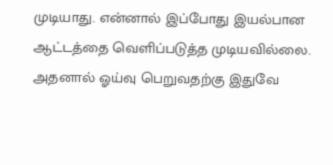முடியாது. என்னால் இப்போது இயல்பான ஆட்டத்தை வெளிப்படுத்த முடியவில்லை. அதனால் ஓய்வு பெறுவதற்கு இதுவே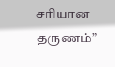சரியான தருணம்”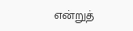என்றுத்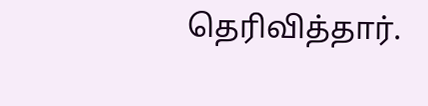தெரிவித்தார்.